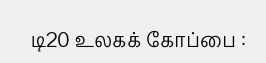டி20 உலகக் கோப்பை :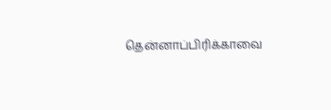தென்னாப்பிரிக்காவை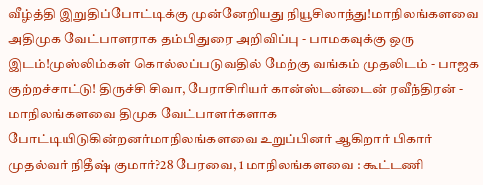வீழ்த்தி இறுதிப்போட்டிக்கு முன்னேறியது நியூசிலாந்து!மாநிலங்களவை அதிமுக வேட்பாளராக தம்பிதுரை அறிவிப்பு - பாமகவுக்கு ஒரு இடம்!முஸ்லிம்கள் கொல்லப்படுவதில் மேற்கு வங்கம் முதலிடம் - பாஜக குற்றச்சாட்டு! திருச்சி சிவா, பேராசிரியர் கான்ஸ்டன்டைன் ரவீந்திரன் - மாநிலங்களவை திமுக வேட்பாளர்களாக போட்டியிடுகின்றனர்மாநிலங்களவை உறுப்பினர் ஆகிறார் பிகார் முதல்வர் நிதீஷ் குமார்?28 பேரவை, 1 மாநிலங்களவை : கூட்டணி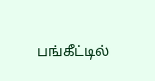பங்கீட்டில்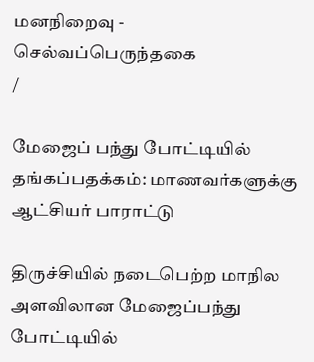மனநிறைவு - செல்வப்பெருந்தகை
/

மேஜைப் பந்து போட்டியில் தங்கப்பதக்கம்: மாணவர்களுக்கு ஆட்சியர் பாராட்டு

திருச்சியில் நடைபெற்ற மாநில அளவிலான மேஜைப்பந்து போட்டியில்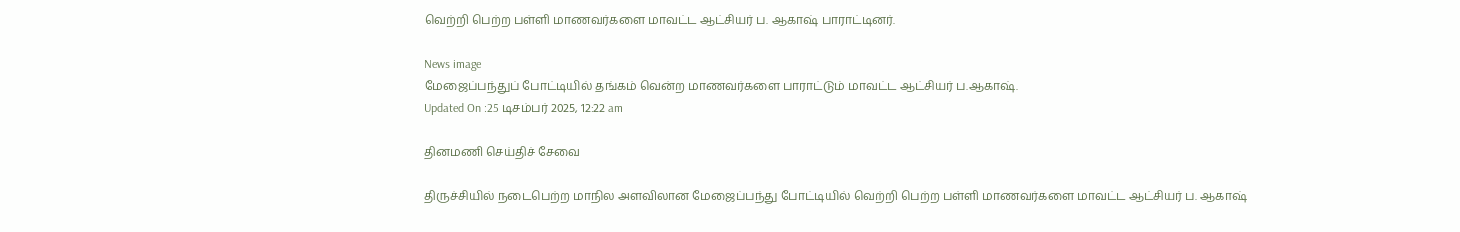வெற்றி பெற்ற பள்ளி மாணவர்களை மாவட்ட ஆட்சியர் ப. ஆகாஷ் பாராட்டினர்.

News image
மேஜைப்பந்துப் போட்டியில் தங்கம் வென்ற மாணவர்களை பாராட்டும் மாவட்ட ஆட்சியர் ப.ஆகாஷ்.
Updated On :25 டிசம்பர் 2025, 12:22 am

தினமணி செய்திச் சேவை

திருச்சியில் நடைபெற்ற மாநில அளவிலான மேஜைப்பந்து போட்டியில் வெற்றி பெற்ற பள்ளி மாணவர்களை மாவட்ட ஆட்சியர் ப. ஆகாஷ்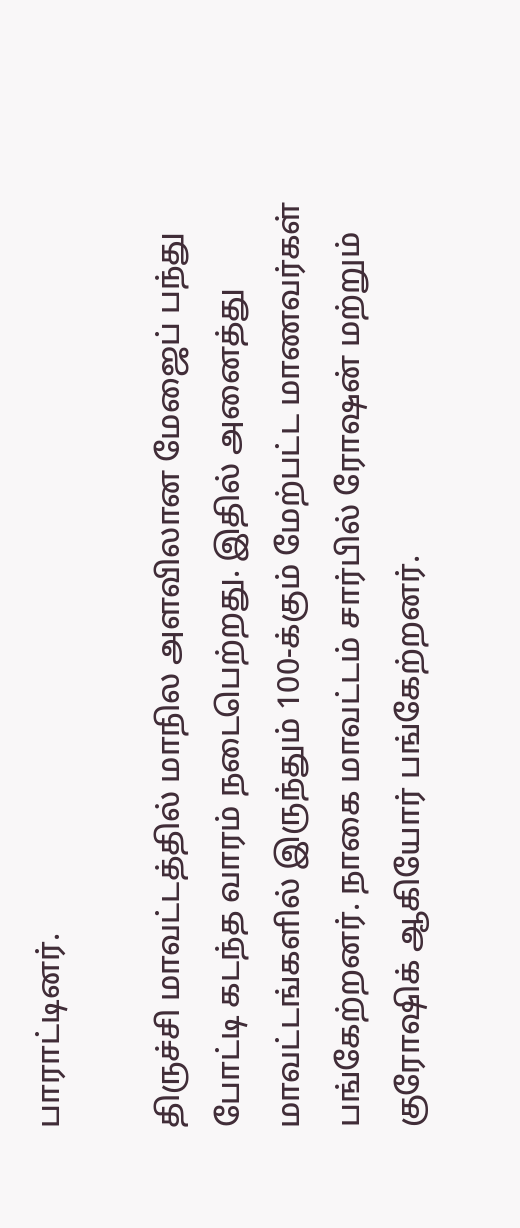பாராட்டினர்.

திருச்சி மாவட்டத்தில் மாநில அளவிலான மேஜைப் பந்து போட்டி கடந்த வாரம் நடைபெற்றது. இதில் அனைத்து மாவட்டங்களில் இருந்தும் 100-க்கும் மேற்பட்ட மாணவர்கள் பங்கேற்றனர். நாகை மாவட்டம் சார்பில் ரோஷன் மற்றும் குரோஷிக் ஆகியோர் பங்கேற்றனர்.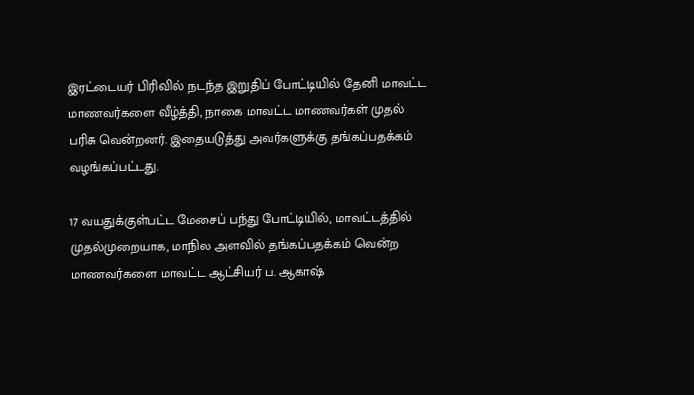இரட்டையர் பிரிவில் நடந்த இறுதிப் போட்டியில் தேனி மாவட்ட மாணவர்களை வீழ்த்தி, நாகை மாவட்ட மாணவர்கள் முதல் பரிசு வென்றனர். இதையடுத்து அவர்களுக்கு தங்கப்பதக்கம் வழங்கப்பட்டது.

17 வயதுக்குள்பட்ட மேசைப் பந்து போட்டியில், மாவட்டத்தில் முதல்முறையாக, மாநில அளவில் தங்கப்பதக்கம் வென்ற மாணவர்களை மாவட்ட ஆட்சியர் ப. ஆகாஷ்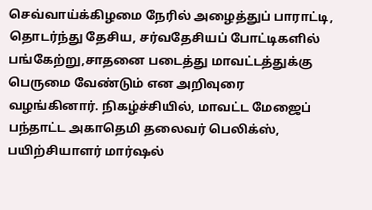செவ்வாய்க்கிழமை நேரில் அழைத்துப் பாராட்டி, தொடர்ந்து தேசிய, சர்வதேசியப் போட்டிகளில் பங்கேற்று,சாதனை படைத்து மாவட்டத்துக்கு பெருமை வேண்டும் என அறிவுரை வழங்கினார். நிகழ்ச்சியில், மாவட்ட மேஜைப் பந்தாட்ட அகாதெமி தலைவர் பெலிக்ஸ், பயிற்சியாளர் மார்ஷல்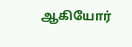ஆகியோர்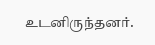உடனிருந்தனர்.